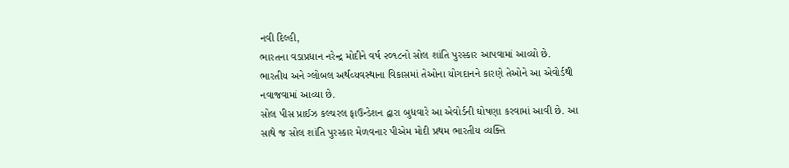નવી દિલ્હી,
ભારતના વડાપ્રધાન નરેન્દ્ર મોદીને વર્ષ ૨૦૧૮નો સોલ શાંતિ પુરસ્કાર આપવામાં આવ્યો છે. ભારતીય અને ગ્લોબલ અર્થવ્યવસ્થાના વિકાસમાં તેઓના યોગદાનને કારણે તેઓને આ એવોર્ડથી નવાજવામાં આવ્યા છે.
સોલ પીસ પ્રાઈઝ કલ્ચરલ ફાઉન્ડેશન દ્વારા બુધવારે આ એવોર્ડની ઘોષણા કરવામાં આવી છે. આ સાથે જ સોલ શાંતિ પુરસ્કાર મેળવનાર પીએમ મોદી પ્રથમ ભારતીય વ્યક્તિ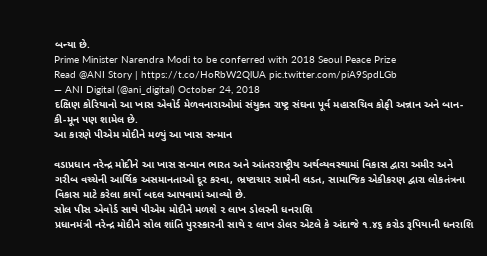બન્યા છે.
Prime Minister Narendra Modi to be conferred with 2018 Seoul Peace Prize
Read @ANI Story | https://t.co/HoRbW2QlUA pic.twitter.com/piA9SpdLGb
— ANI Digital (@ani_digital) October 24, 2018
દક્ષિણ કોરિયાનો આ ખાસ એવોર્ડ મેળવનારાઓમાં સંયુક્ત રાષ્ટ્ર સંઘના પૂર્વ મહાસચિવ કોફી અન્નાન અને બાન-કી-મૂન પણ શામેલ છે.
આ કારણે પીએમ મોદીને મળ્યું આ ખાસ સન્માન

વડાપ્રધાન નરેન્દ્ર મોદીને આ ખાસ સન્માન ભારત અને આંતરરાષ્ટ્રીય અર્થવ્યવસ્થામાં વિકાસ દ્વારા અમીર અને ગરીબ વચ્ચેની આર્થિક અસમાનતાઓ દૂર કરવા, ભ્રષ્ટાચાર સામેની લડત, સામાજિક એકીકરણ દ્વારા લોકતંત્રના વિકાસ માટે કરેલા કાર્યો બદલ આપવામાં આવ્યો છે.
સોલ પીસ એવોર્ડ સાથે પીએમ મોદીને મળશે ૨ લાખ ડોલરની ધનરાશિ
પ્રધાનમંત્રી નરેન્દ્ર મોદીને સોલ શાંતિ પુરસ્કારની સાથે ૨ લાખ ડોલર એટલે કે અંદાજે ૧.૪૬ કરોડ રૂપિયાની ધનરાશિ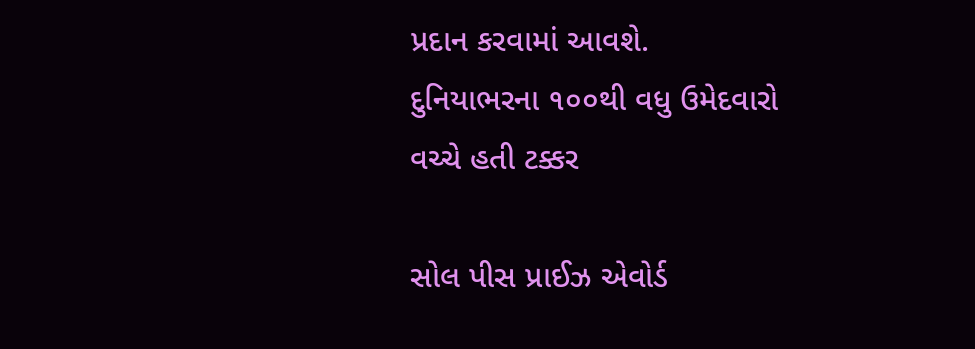પ્રદાન કરવામાં આવશે.
દુનિયાભરના ૧૦૦થી વધુ ઉમેદવારો વચ્ચે હતી ટક્કર

સોલ પીસ પ્રાઈઝ એવોર્ડ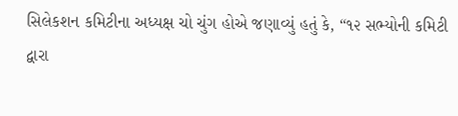સિલેકશન કમિટીના અધ્યક્ષ ચો ચુંગ હોએ જણાવ્યું હતું કે, “૧૨ સભ્યોની કમિટી દ્વારા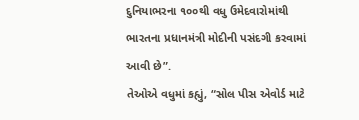દુનિયાભરના ૧૦૦થી વધુ ઉમેદવારોમાંથી ભારતના પ્રધાનમંત્રી મોદીની પસંદગી કરવામાં આવી છે”.
તેઓએ વધુમાં કહ્યું, “સોલ પીસ એવોર્ડ માટે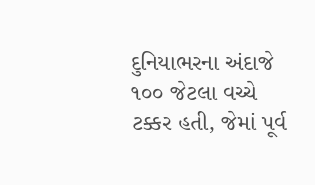દુનિયાભરના અંદાજે ૧૦૦ જેટલા વચ્ચે ટક્કર હતી, જેમાં પૂર્વ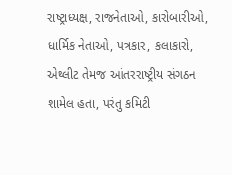રાષ્ટ્રાધ્યક્ષ, રાજનેતાઓ, કારોબારીઓ, ધાર્મિક નેતાઓ, પત્રકાર, કલાકારો, એથ્લીટ તેમજ આંતરરાષ્ટ્રીય સંગઠન શામેલ હતા, પરંતુ કમિટી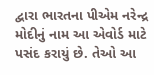દ્વારા ભારતના પીએમ નરેન્દ્ર મોદીનું નામ આ એવોર્ડ માટે પસંદ કરાયું છે. તેઓ આ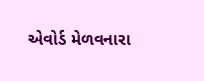એવોર્ડ મેળવનારા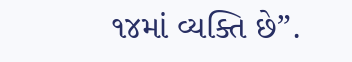૧૪માં વ્યક્તિ છે”.